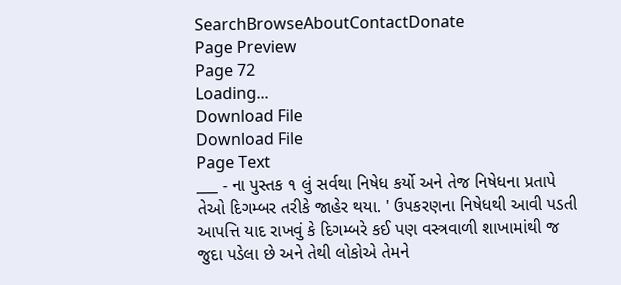SearchBrowseAboutContactDonate
Page Preview
Page 72
Loading...
Download File
Download File
Page Text
___ - ના પુસ્તક ૧ લું સર્વથા નિષેધ કર્યો અને તેજ નિષેધના પ્રતાપે તેઓ દિગમ્બર તરીકે જાહેર થયા. ' ઉપકરણના નિષેધથી આવી પડતી આપત્તિ યાદ રાખવું કે દિગમ્બરે કઈ પણ વસ્ત્રવાળી શાખામાંથી જ જુદા પડેલા છે અને તેથી લોકોએ તેમને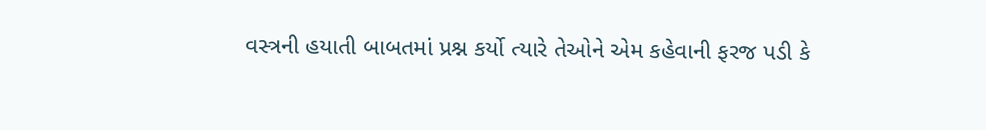વસ્ત્રની હયાતી બાબતમાં પ્રશ્ન કર્યો ત્યારે તેઓને એમ કહેવાની ફરજ પડી કે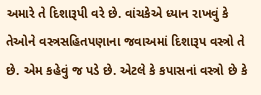અમારે તે દિશારૂપી વરે છે. વાંચકેએ ધ્યાન રાખવું કે તેઓને વસ્ત્રસહિતપણાના જવાઅમાં દિશારૂપ વસ્ત્રો તે છે. એમ કહેવું જ પડે છે. એટલે કે કપાસનાં વસ્ત્રો છે કે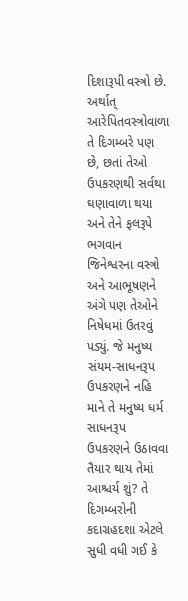દિશારૂપી વસ્ત્રો છે. અર્થાત્ આરેપિતવસ્ત્રોવાળા તે દિગમ્બરે પણ છે, છતાં તેઓ ઉપકરણથી સર્વથા ઘણાવાળા થયા અને તેને ફલરૂપે ભગવાન જિનેશ્વરના વસ્ત્રો અને આભૂષણને અંગે પણ તેઓને નિષેધમાં ઉતરવું પડ્યું. જે મનુષ્ય સંયમ-સાધનરૂપ ઉપકરણને નહિ માને તે મનુષ્ય ધર્મ સાધનરૂપ ઉપકરણને ઉઠાવવા તૈયાર થાય તેમાં આશ્ચર્ય શું? તે દિગમ્બરોની કદાગ્રહદશા એટલે સુધી વધી ગઈ કે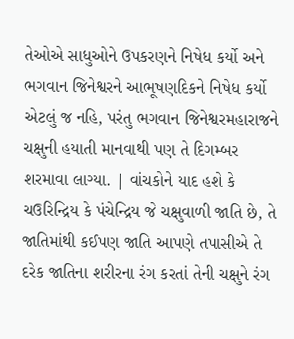તેઓએ સાધુઓને ઉપકરણને નિષેધ કર્યો અને ભગવાન જિનેશ્વરને આભૂષણદિકને નિષેધ કર્યો એટલું જ નહિ, પરંતુ ભગવાન જિનેશ્વરમહારાજને ચક્ષુની હયાતી માનવાથી પણ તે દિગમ્બર શરમાવા લાગ્યા. | વાંચકોને યાદ હશે કે ચઉરિન્દ્રિય કે પંચેન્દ્રિય જે ચક્ષુવાળી જાતિ છે, તે જાતિમાંથી કઈપણ જાતિ આપણે તપાસીએ તે દરેક જાતિના શરીરના રંગ કરતાં તેની ચક્ષુને રંગ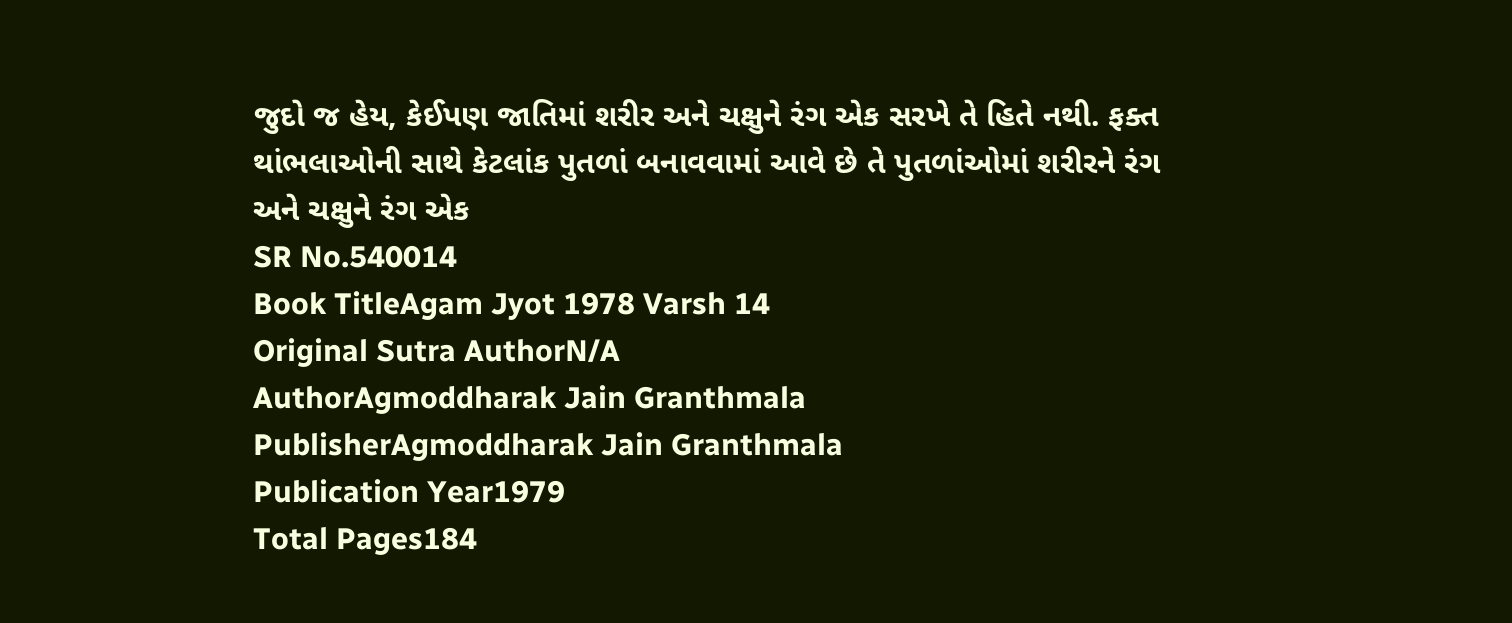જુદો જ હેય, કેઈપણ જાતિમાં શરીર અને ચક્ષુને રંગ એક સરખે તે હિતે નથી. ફક્ત થાંભલાઓની સાથે કેટલાંક પુતળાં બનાવવામાં આવે છે તે પુતળાંઓમાં શરીરને રંગ અને ચક્ષુને રંગ એક
SR No.540014
Book TitleAgam Jyot 1978 Varsh 14
Original Sutra AuthorN/A
AuthorAgmoddharak Jain Granthmala
PublisherAgmoddharak Jain Granthmala
Publication Year1979
Total Pages184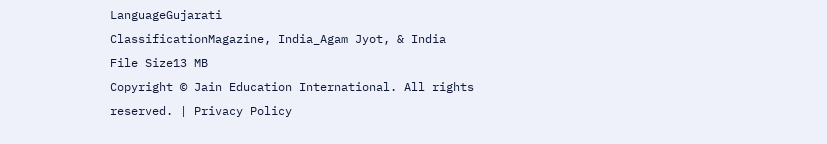LanguageGujarati
ClassificationMagazine, India_Agam Jyot, & India
File Size13 MB
Copyright © Jain Education International. All rights reserved. | Privacy Policy